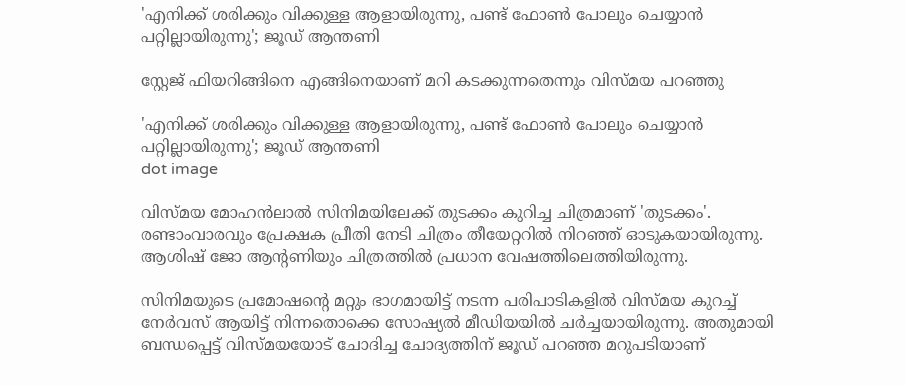'എനിക്ക് ശരിക്കും വിക്കുള്ള ആളായിരുന്നു, പണ്ട് ഫോണ്‍ പോലും ചെയ്യാന്‍ പറ്റില്ലായിരുന്നു'; ജൂഡ് ആന്തണി

സ്റ്റേജ് ഫിയറിങ്ങിനെ എങ്ങിനെയാണ് മറി കടക്കുന്നതെന്നും വിസ്മയ പറഞ്ഞു

'എനിക്ക് ശരിക്കും വിക്കുള്ള ആളായിരുന്നു, പണ്ട് ഫോണ്‍ പോലും ചെയ്യാന്‍ പറ്റില്ലായിരുന്നു'; ജൂഡ് ആന്തണി
dot image

വിസ്മയ മോഹന്‍ലാല്‍ സിനിമയിലേക്ക് തുടക്കം കുറിച്ച ചിത്രമാണ് 'തുടക്കം'. രണ്ടാംവാരവും പ്രേക്ഷക പ്രീതി നേടി ചിത്രം തീയേറ്ററില്‍ നിറഞ്ഞ് ഓടുകയായിരുന്നു. ആശിഷ് ജോ ആന്റണിയും ചിത്രത്തില്‍ പ്രധാന വേഷത്തിലെത്തിയിരുന്നു.

സിനിമയുടെ പ്രമോഷന്റെ മറ്റും ഭാഗമായിട്ട് നടന്ന പരിപാടികളില്‍ വിസ്മയ കുറച്ച് നേര്‍വസ് ആയിട്ട് നിന്നതൊക്കെ സോഷ്യല്‍ മീഡിയയില്‍ ചര്‍ച്ചയായിരുന്നു. അതുമായി ബന്ധപ്പെട്ട് വിസ്മയയോട് ചോദിച്ച ചോദ്യത്തിന് ജൂഡ് പറഞ്ഞ മറുപടിയാണ്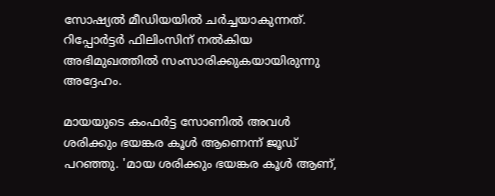സോഷ്യല്‍ മീഡിയയില്‍ ചര്‍ച്ചയാകുന്നത്. റിപ്പോര്‍ട്ടര്‍ ഫിലിംസിന് നല്‍കിയ അഭിമുഖത്തില്‍ സംസാരിക്കുകയായിരുന്നു അദ്ദേഹം.

മായയുടെ കംഫര്‍ട്ട സോണില്‍ അവള്‍ ശരിക്കും ഭയങ്കര കൂള്‍ ആണെന്ന് ജൂഡ് പറഞ്ഞു. 'മായ ശരിക്കും ഭയങ്കര കൂള്‍ ആണ്,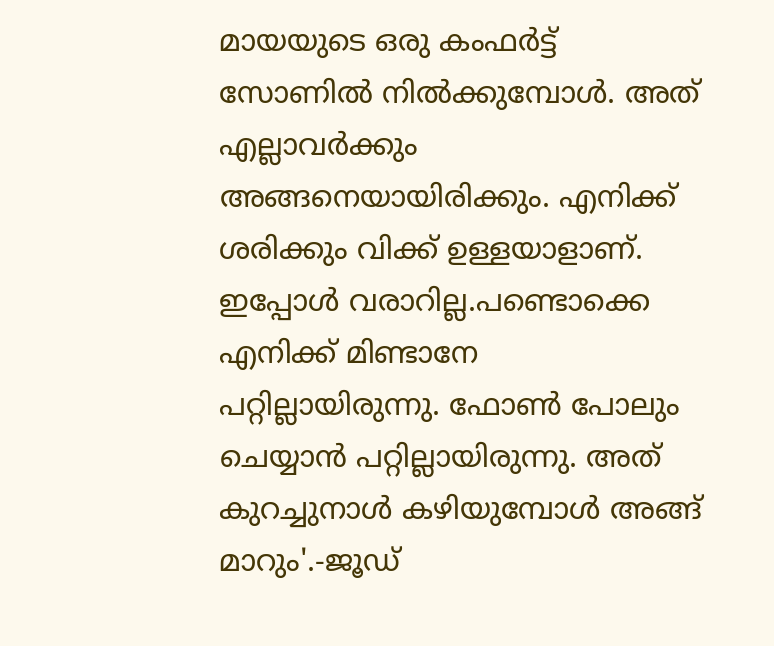മായയുടെ ഒരു കംഫര്‍ട്ട് സോണില്‍ നില്‍ക്കുമ്പോള്‍. അത് എല്ലാവര്‍ക്കും അങ്ങനെയായിരിക്കും. എനിക്ക് ശരിക്കും വിക്ക് ഉള്ളയാളാണ്. ഇപ്പോള്‍ വരാറില്ല.പണ്ടൊക്കെ എനിക്ക് മിണ്ടാനേ പറ്റില്ലായിരുന്നു. ഫോണ്‍ പോലും ചെയ്യാന്‍ പറ്റില്ലായിരുന്നു. അത് കുറച്ചുനാള്‍ കഴിയുമ്പോള്‍ അങ്ങ് മാറും'.-ജൂഡ്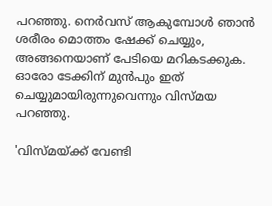പറഞ്ഞു. നെര്‍വസ് ആകുമ്പോള്‍ ഞാന്‍ ശരീരം മൊത്തം ഷേക്ക് ചെയ്യും, അങ്ങനെയാണ് പേടിയെ മറികടക്കുക. ഓരോ ടേക്കിന് മുന്‍പും ഇത് ചെയ്യുമായിരുന്നുവെന്നും വിസ്മയ പറഞ്ഞു.

'വിസ്മയ്ക്ക് വേണ്ടി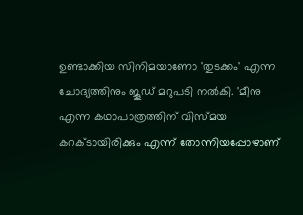ഉണ്ടാക്കിയ സിനിമയാണോ 'തുടക്കം' എന്ന ചോദ്യത്തിനും ജൂഡ് മറുപടി നല്‍കി. 'മീനു എന്ന കഥാപാത്രത്തിന് വിസ്മയ കറക്ടായിരിക്കും എന്ന് തോന്നിയപ്പോഴാണ്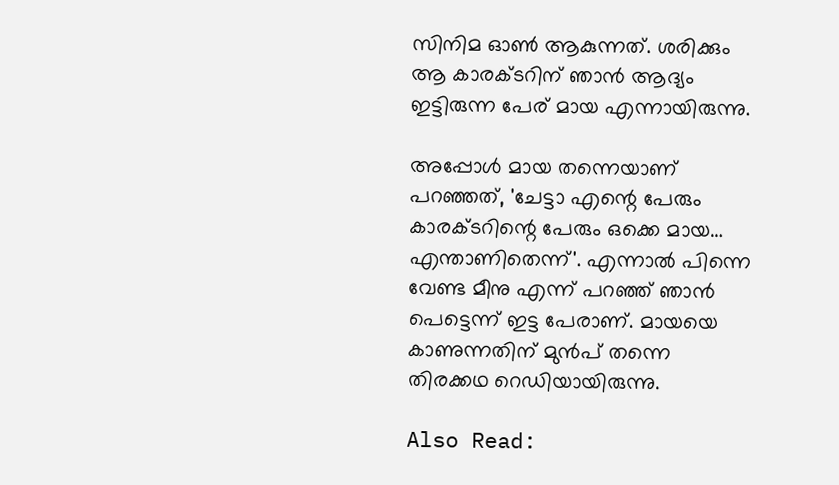സിനിമ ഓണ്‍ ആകുന്നത്. ശരിക്കും ആ കാരക്ടറിന് ഞാന്‍ ആദ്യം ഇട്ടിരുന്ന പേര് മായ എന്നായിരുന്നു.

അപ്പോള്‍ മായ തന്നെയാണ് പറഞ്ഞത്, 'ചേട്ടാ എന്റെ പേരും കാരക്ടറിന്റെ പേരും ഒക്കെ മായ… എന്താണിതെന്ന്'. എന്നാല്‍ പിന്നെ വേണ്ട മീനു എന്ന് പറഞ്ഞ് ഞാന്‍ പെട്ടെന്ന് ഇട്ട പേരാണ്. മായയെ കാണുന്നതിന് മുന്‍പ് തന്നെ തിരക്കഥ റെഡിയായിരുന്നു.

Also Read: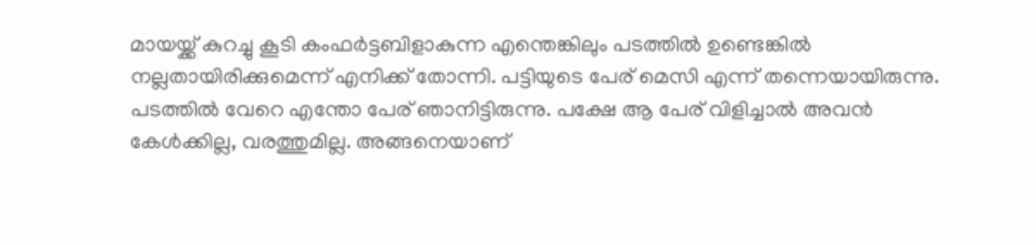മായയ്ക്ക് കുറച്ചു കൂടി കംഫര്‍ട്ടബിളാകുന്ന എന്തെങ്കിലും പടത്തില്‍ ഉണ്ടെങ്കില്‍ നല്ലതായിരിക്കുമെന്ന് എനിക്ക് തോന്നി. പട്ടിയുടെ പേര് മെസി എന്ന് തന്നെയായിരുന്നു. പടത്തില്‍ വേറെ എന്തോ പേര് ഞാനിട്ടിരുന്നു. പക്ഷേ ആ പേര് വിളിച്ചാല്‍ അവന്‍ കേള്‍ക്കില്ല, വരത്തുമില്ല. അങ്ങനെയാണ്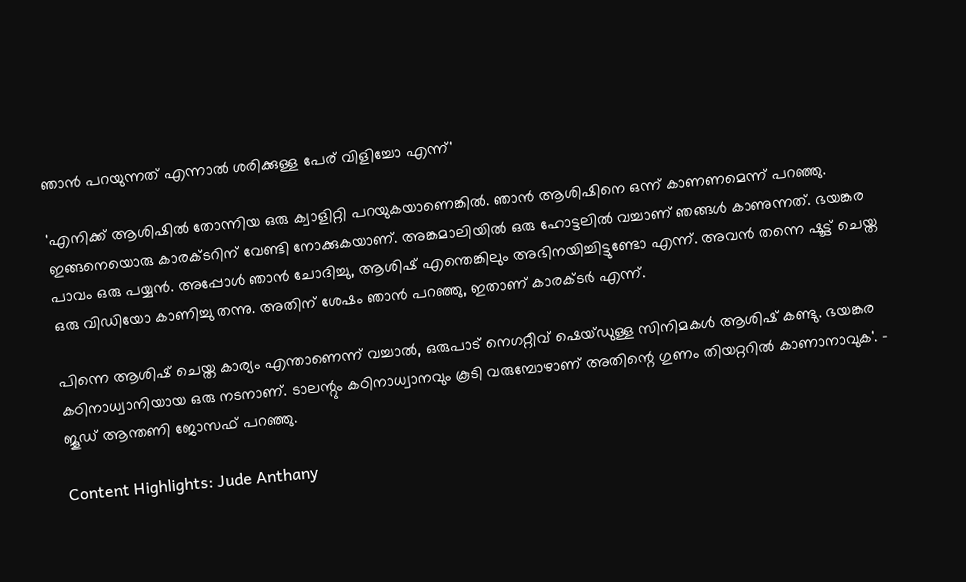ഞാന്‍ പറയുന്നത് എന്നാല്‍ ശരിക്കുള്ള പേര് വിളിച്ചോ എന്ന്'

'എനിക്ക് ആശിഷില്‍ തോന്നിയ ഒരു ക്വാളിറ്റി പറയുകയാണെങ്കില്‍. ഞാന്‍ ആശിഷിനെ ഒന്ന് കാണണമെന്ന് പറഞ്ഞു. ഇങ്ങനെയൊരു കാരക്ടറിന് വേണ്ടി നോക്കുകയാണ്. അങ്കമാലിയില്‍ ഒരു ഹോട്ടലില്‍ വച്ചാണ് ഞങ്ങള്‍ കാണുന്നത്. ഭയങ്കര പാവം ഒരു പയ്യന്‍. അപ്പോള്‍ ഞാന്‍ ചോദിച്ചു, ആശിഷ് എന്തെങ്കിലും അഭിനയിച്ചിട്ടുണ്ടോ എന്ന്. അവന്‍ തന്നെ ഷൂട്ട് ചെയ്ത ഒരു വിഡിയോ കാണിച്ചു തന്നു. അതിന് ശേഷം ഞാന്‍ പറഞ്ഞു, ഇതാണ് കാരക്ടര്‍ എന്ന്.

പിന്നെ ആശിഷ് ചെയ്ത കാര്യം എന്താണെന്ന് വച്ചാല്‍, ഒരുപാട് നെഗറ്റീവ് ഷെയ്ഡുള്ള സിനിമകള്‍ ആശിഷ് കണ്ടു. ഭയങ്കര കഠിനാധ്വാനിയായ ഒരു നടനാണ്. ടാലന്റും കഠിനാധ്വാനവും കൂടി വരുമ്പോഴാണ് അതിന്റെ ഗുണം തിയറ്ററില്‍ കാണാനാവുക'. - ജൂഡ് ആന്തണി ജോസഫ് പറഞ്ഞു.

Content Highlights: Jude Anthany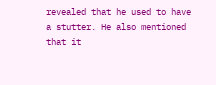revealed that he used to have a stutter. He also mentioned that it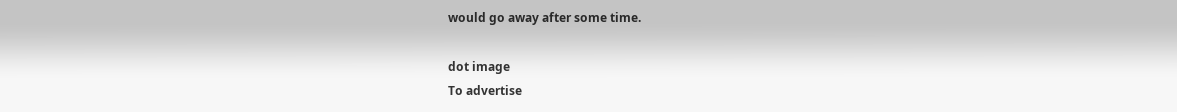would go away after some time.

dot image
To advertise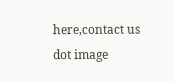here,contact us
dot image